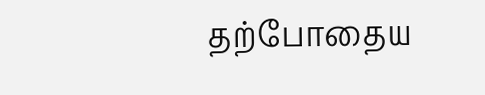தற்போதைய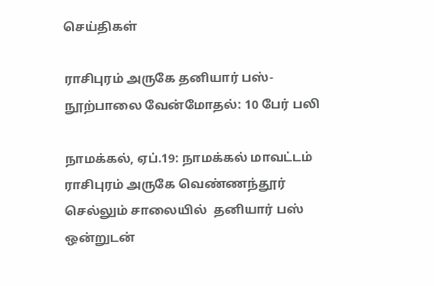செய்திகள்

ராசிபுரம் அருகே தனியார் பஸ்- நூற்பாலை வேன்மோதல்: 10 பேர் பலி

நாமக்கல், ஏப்.19: நாமக்கல் மாவட்டம் ராசிபுரம் அருகே வெண்ணந்தூர் செல்லும் சாலையில்  தனியார் பஸ் ஒன்றுடன்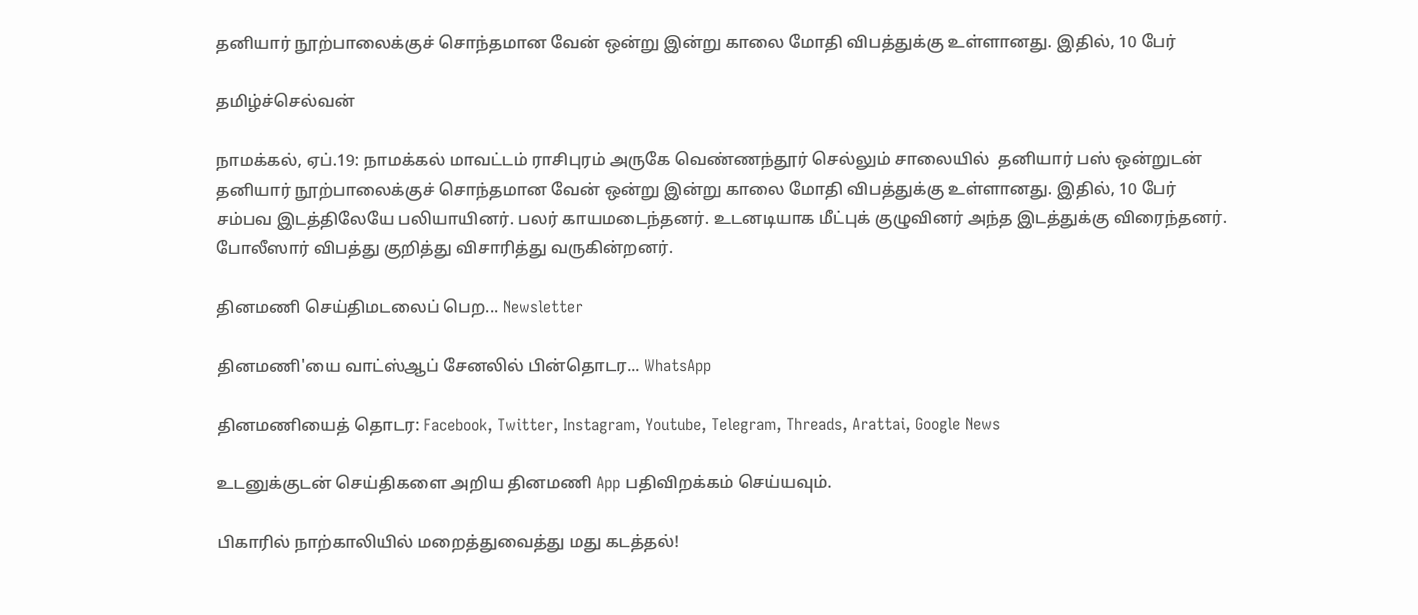தனியார் நூற்பாலைக்குச் சொந்தமான வேன் ஒன்று இன்று காலை மோதி விபத்துக்கு உள்ளானது. இதில், 10 பேர்

தமிழ்ச்செல்வன்

நாமக்கல், ஏப்.19: நாமக்கல் மாவட்டம் ராசிபுரம் அருகே வெண்ணந்தூர் செல்லும் சாலையில்  தனியார் பஸ் ஒன்றுடன் தனியார் நூற்பாலைக்குச் சொந்தமான வேன் ஒன்று இன்று காலை மோதி விபத்துக்கு உள்ளானது. இதில், 10 பேர் சம்பவ இடத்திலேயே பலியாயினர். பலர் காயமடைந்தனர். உடனடியாக மீட்புக் குழுவினர் அந்த இடத்துக்கு விரைந்தனர். போலீஸார் விபத்து குறித்து விசாரித்து வருகின்றனர்.

தினமணி செய்திமடலைப் பெற... Newsletter

தினமணி'யை வாட்ஸ்ஆப் சேனலில் பின்தொடர... WhatsApp

தினமணியைத் தொடர: Facebook, Twitter, Instagram, Youtube, Telegram, Threads, Arattai, Google News

உடனுக்குடன் செய்திகளை அறிய தினமணி App பதிவிறக்கம் செய்யவும்.

பிகாரில் நாற்காலியில் மறைத்துவைத்து மது கடத்தல்!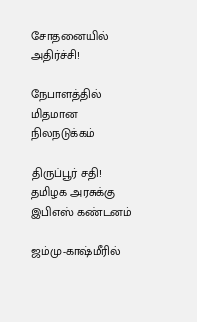சோதனையில் அதிர்ச்சி!

நேபாளத்தில் மிதமான நிலநடுக்கம்

திருப்பூர் சதி! தமிழக அரசுக்கு இபிஎஸ் கண்டனம்

ஜம்மு-காஷ்மீரில்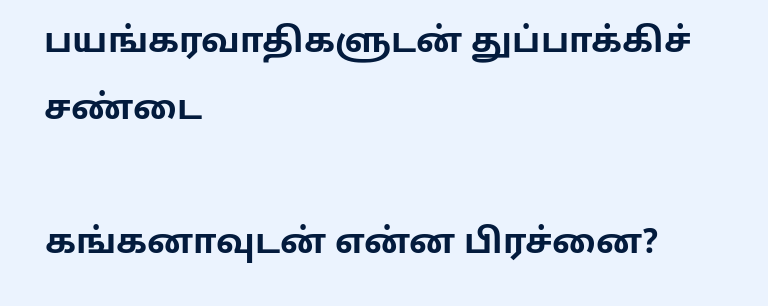பயங்கரவாதிகளுடன் துப்பாக்கிச் சண்டை

கங்கனாவுடன் என்ன பிரச்னை?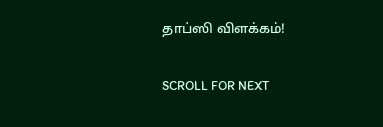தாப்ஸி விளக்கம்!

SCROLL FOR NEXT